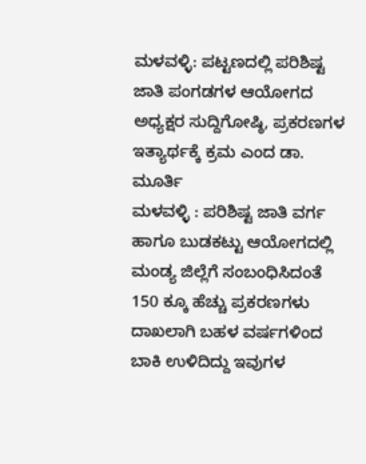ಮಳವಳ್ಳಿ: ಪಟ್ಟಣದಲ್ಲಿ ಪರಿಶಿಷ್ಟ ಜಾತಿ ಪಂಗಡಗಳ ಆಯೋಗದ ಅಧ್ಯಕ್ಷರ ಸುದ್ದಿಗೋಷ್ಠಿ, ಪ್ರಕರಣಗಳ ಇತ್ಯಾರ್ಥಕ್ಕೆ ಕ್ರಮ ಎಂದ ಡಾ. ಮೂರ್ತಿ
ಮಳವಳ್ಳಿ : ಪರಿಶಿಷ್ಟ ಜಾತಿ ವರ್ಗ ಹಾಗೂ ಬುಡಕಟ್ಟು ಆಯೋಗದಲ್ಲಿ ಮಂಡ್ಯ ಜಿಲ್ಲೆಗೆ ಸಂಬಂಧಿಸಿದಂತೆ 150 ಕ್ಕೂ ಹೆಚ್ಚು ಪ್ರಕರಣಗಳು ದಾಖಲಾಗಿ ಬಹಳ ವರ್ಷಗಳಿಂದ ಬಾಕಿ ಉಳಿದಿದ್ದು ಇವುಗಳ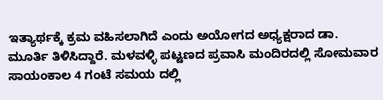ಇತ್ಯಾರ್ಥಕ್ಕೆ ಕ್ರಮ ವಹಿಸಲಾಗಿದೆ ಎಂದು ಅಯೋಗದ ಅಧ್ಯಕ್ಷರಾದ ಡಾ. ಮೂರ್ತಿ ತಿಳಿಸಿದ್ದಾರೆ. ಮಳವಳ್ಳಿ ಪಟ್ಟಣದ ಪ್ರವಾಸಿ ಮಂದಿರದಲ್ಲಿ ಸೋಮವಾರ ಸಾಯಂಕಾಲ 4 ಗಂಟೆ ಸಮಯ ದಲ್ಲಿ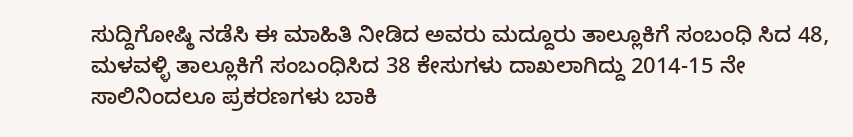ಸುದ್ದಿಗೋಷ್ಠಿ ನಡೆಸಿ ಈ ಮಾಹಿತಿ ನೀಡಿದ ಅವರು ಮದ್ದೂರು ತಾಲ್ಲೂಕಿಗೆ ಸಂಬಂಧಿ ಸಿದ 48, ಮಳವಳ್ಳಿ ತಾಲ್ಲೂಕಿಗೆ ಸಂಬಂಧಿಸಿದ 38 ಕೇಸುಗಳು ದಾಖಲಾಗಿದ್ದು 2014-15 ನೇ ಸಾಲಿನಿಂದಲೂ ಪ್ರಕರಣಗಳು ಬಾಕಿ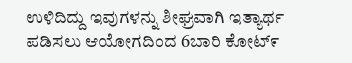ಉಳಿದಿದ್ದು ಇವುಗಳನ್ನು ಶೀಘ್ರವಾಗಿ ಇತ್ಯಾರ್ಥ ಪಡಿಸಲು ಆಯೋಗದಿಂದ 6ಬಾರಿ ಕೋಟ್೯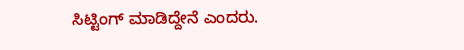ಸಿಟ್ಟಿಂಗ್ ಮಾಡಿದ್ದೇನೆ ಎಂದರು.